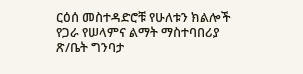ርዕሰ መስተዳድሮቹ የሁለቱን ክልሎች የጋራ የሠላምና ልማት ማስተባበሪያ ጽ/ቤት ግንባታ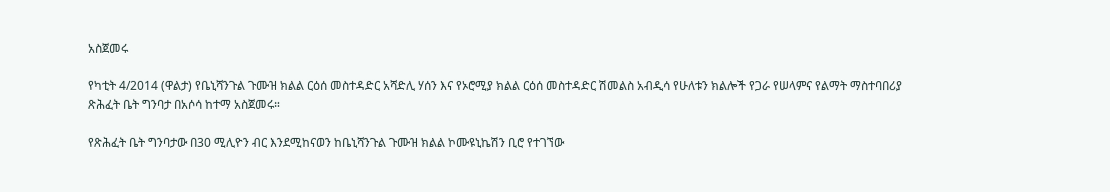አስጀመሩ

የካቲት 4/2014 (ዋልታ) የቤኒሻንጉል ጉሙዝ ክልል ርዕሰ መስተዳድር አሻድሊ ሃሰን እና የኦሮሚያ ክልል ርዕሰ መስተዳድር ሽመልስ አብዲሳ የሁለቱን ክልሎች የጋራ የሠላምና የልማት ማስተባበሪያ ጽሕፈት ቤት ግንባታ በአሶሳ ከተማ አስጀመሩ።

የጽሕፈት ቤት ግንባታው በ30 ሚሊዮን ብር እንደሚከናወን ከቤኒሻንጉል ጉሙዝ ክልል ኮሙዩኒኬሽን ቢሮ የተገኘው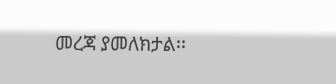መረጃ ያመለክታል፡፡